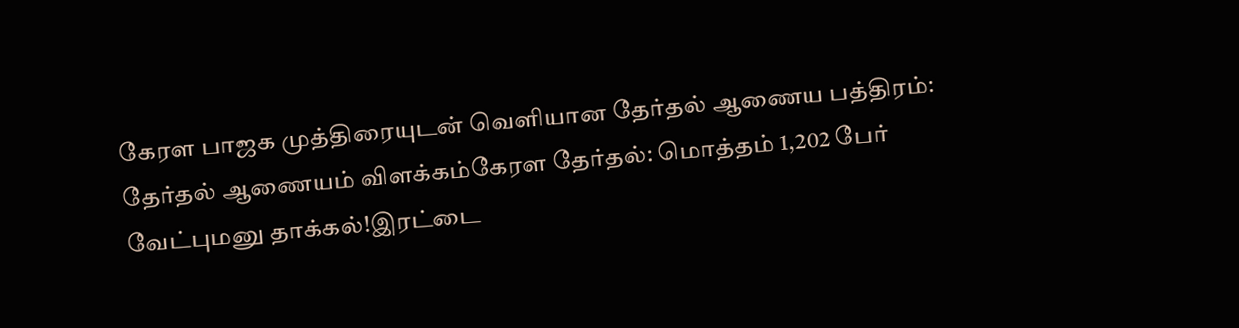கேரள பாஜக முத்திரையுடன் வெளியான தேர்தல் ஆணைய பத்திரம்: தேர்தல் ஆணையம் விளக்கம்கேரள தேர்தல்: மொத்தம் 1,202 பேர் வேட்புமனு தாக்கல்!இரட்டை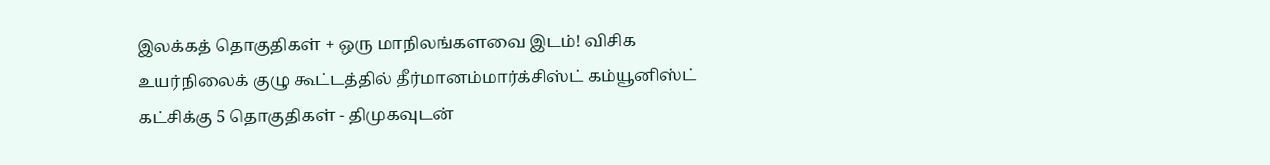இலக்கத் தொகுதிகள் + ஒரு மாநிலங்களவை இடம்! விசிக உயர்நிலைக் குழு கூட்டத்தில் தீர்மானம்மார்க்சிஸ்ட் கம்யூனிஸ்ட் கட்சிக்கு 5 தொகுதிகள் - திமுகவுடன்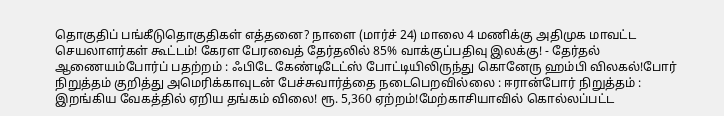தொகுதிப் பங்கீடுதொகுதிகள் எத்தனை? நாளை (மார்ச் 24) மாலை 4 மணிக்கு அதிமுக மாவட்ட செயலாளர்கள் கூட்டம்! கேரள பேரவைத் தேர்தலில் 85% வாக்குப்பதிவு இலக்கு! - தேர்தல் ஆணையம்போர்ப் பதற்றம் : ஃபிடே கேண்டிடேட்ஸ் போட்டியிலிருந்து கொனேரு ஹம்பி விலகல்!போர் நிறுத்தம் குறித்து அமெரிக்காவுடன் பேச்சுவார்த்தை நடைபெறவில்லை : ஈரான்போர் நிறுத்தம் : இறங்கிய வேகத்தில் ஏறிய தங்கம் விலை! ரூ. 5,360 ஏற்றம்!மேற்காசியாவில் கொல்லப்பட்ட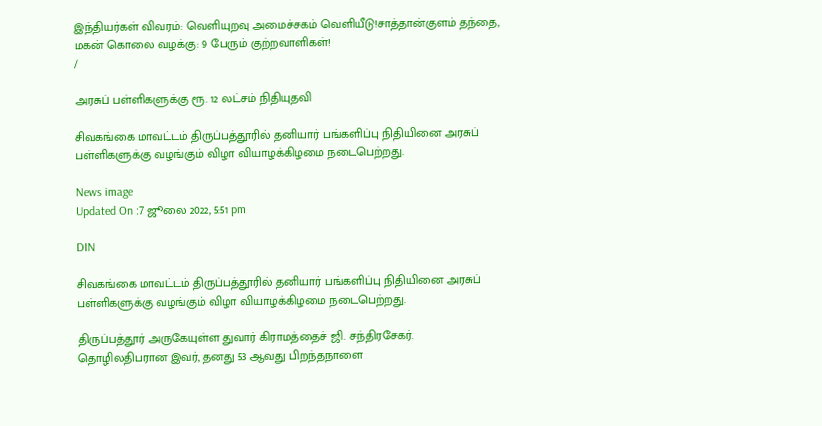இந்தியர்கள் விவரம்: வெளியுறவு அமைச்சகம் வெளியீடு!சாத்தான்குளம் தந்தை, மகன் கொலை வழக்கு: 9 பேரும் குற்றவாளிகள்!
/

அரசுப் பள்ளிகளுக்கு ரூ. 12 லட்சம் நிதியுதவி

சிவகங்கை மாவட்டம் திருப்பத்தூரில் தனியார் பங்களிப்பு நிதியினை அரசுப் பள்ளிகளுக்கு வழங்கும் விழா வியாழக்கிழமை நடைபெற்றது.

News image
Updated On :7 ஜூலை 2022, 5:51 pm

DIN

சிவகங்கை மாவட்டம் திருப்பத்தூரில் தனியார் பங்களிப்பு நிதியினை அரசுப் பள்ளிகளுக்கு வழங்கும் விழா வியாழக்கிழமை நடைபெற்றது.

திருப்பத்தூர் அருகேயுள்ள துவார் கிராமத்தைச் ஜி. சந்திரசேகர். தொழிலதிபரான இவர், தனது 53 ஆவது பிறந்தநாளை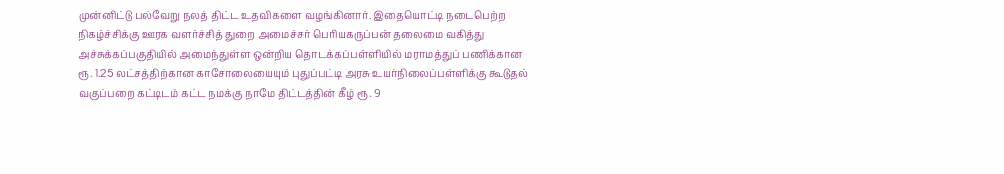முன்னிட்டு பல்வேறு நலத் திட்ட உதவிகளை வழங்கினார். இதையொட்டி நடைபெற்ற நிகழ்ச்சிக்கு ஊரக வளர்ச்சித் துறை அமைச்சர் பெரியகருப்பன் தலைமை வகித்து அச்சுக்கப்பகுதியில் அமைந்துள்ள ஒன்றிய தொடக்கப்பள்ளியில் மராமத்துப் பணிக்கான ரூ. 1.25 லட்சத்திற்கான காசோலையையும் புதுப்பட்டி அரசு உயர்நிலைப்பள்ளிக்கு கூடுதல் வகுப்பறை கட்டிடம் கட்ட நமக்கு நாமே திட்டத்தின் கீழ் ரூ. 9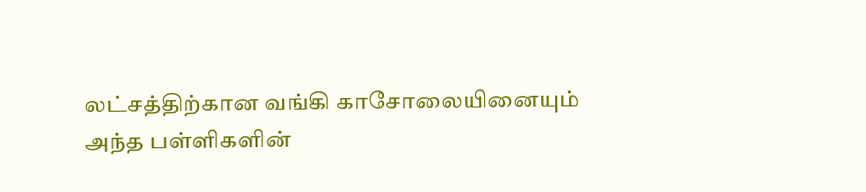லட்சத்திற்கான வங்கி காசோலையினையும் அந்த பள்ளிகளின்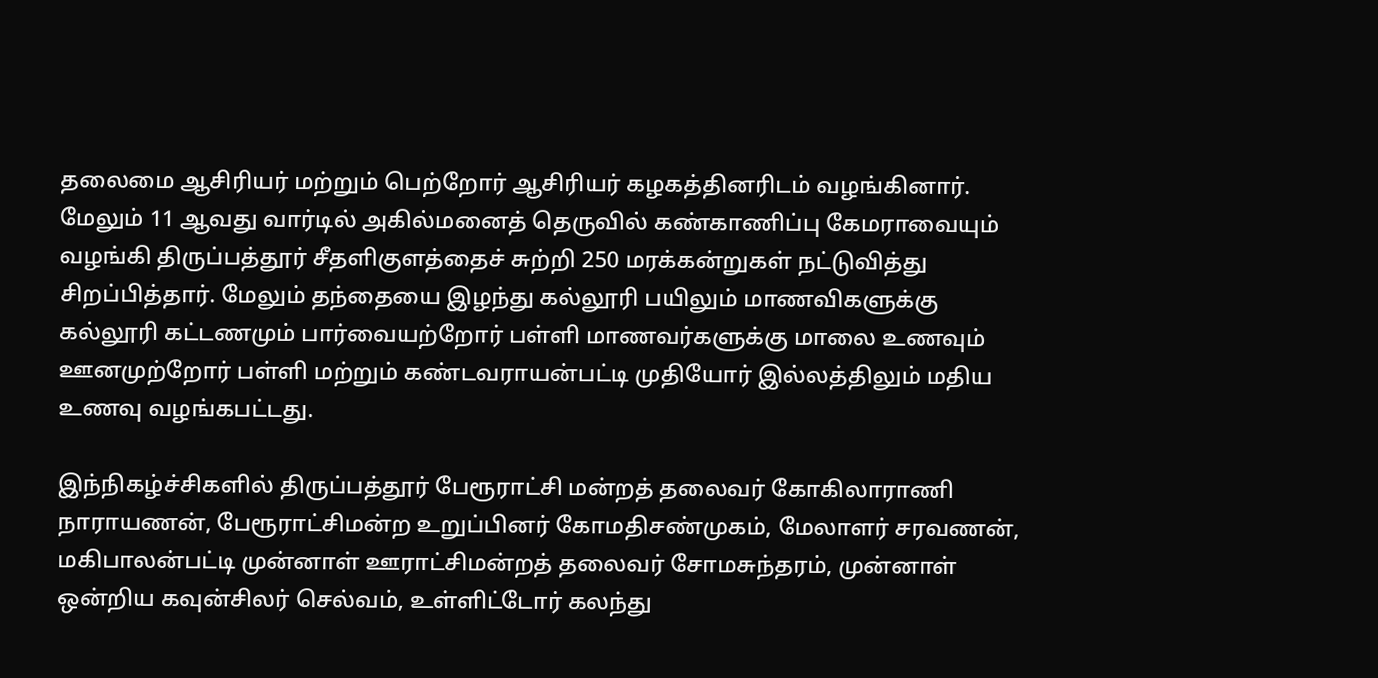தலைமை ஆசிரியர் மற்றும் பெற்றோர் ஆசிரியர் கழகத்தினரிடம் வழங்கினார். மேலும் 11 ஆவது வார்டில் அகில்மனைத் தெருவில் கண்காணிப்பு கேமராவையும் வழங்கி திருப்பத்தூர் சீதளிகுளத்தைச் சுற்றி 250 மரக்கன்றுகள் நட்டுவித்து சிறப்பித்தார். மேலும் தந்தையை இழந்து கல்லூரி பயிலும் மாணவிகளுக்கு கல்லூரி கட்டணமும் பார்வையற்றோர் பள்ளி மாணவர்களுக்கு மாலை உணவும் ஊனமுற்றோர் பள்ளி மற்றும் கண்டவராயன்பட்டி முதியோர் இல்லத்திலும் மதிய உணவு வழங்கபட்டது.

இந்நிகழ்ச்சிகளில் திருப்பத்தூர் பேரூராட்சி மன்றத் தலைவர் கோகிலாராணி நாராயணன், பேரூராட்சிமன்ற உறுப்பினர் கோமதிசண்முகம், மேலாளர் சரவணன், மகிபாலன்பட்டி முன்னாள் ஊராட்சிமன்றத் தலைவர் சோமசுந்தரம், முன்னாள் ஒன்றிய கவுன்சிலர் செல்வம், உள்ளிட்டோர் கலந்து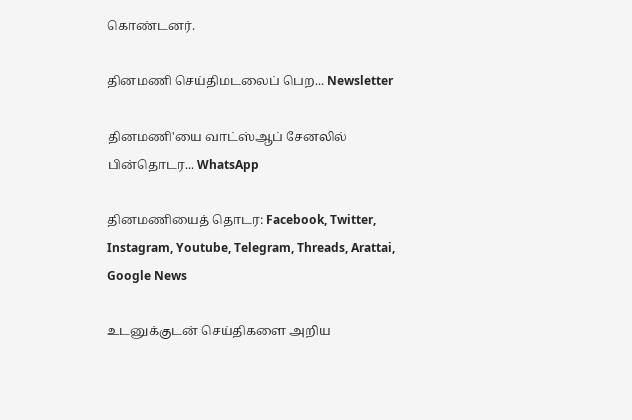கொண்டனர்.

தினமணி செய்திமடலைப் பெற... Newsletter

தினமணி'யை வாட்ஸ்ஆப் சேனலில் பின்தொடர... WhatsApp

தினமணியைத் தொடர: Facebook, Twitter, Instagram, Youtube, Telegram, Threads, Arattai, Google News

உடனுக்குடன் செய்திகளை அறிய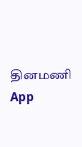தினமணி App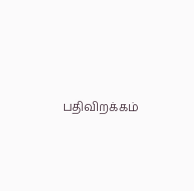பதிவிறக்கம்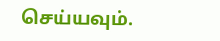செய்யவும்.